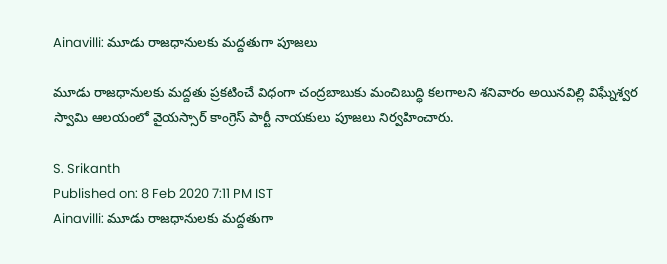Ainavilli: మూడు రాజధానులకు మద్దతుగా పూజలు

మూడు రాజధానులకు మద్దతు ప్రకటించే విధంగా చంద్రబాబుకు మంచిబుద్ధి కలగాలని శనివారం అయినవిల్లి విఘ్నేశ్వర స్వామి ఆలయంలో వైయస్సార్ కాంగ్రెస్ పార్టీ నాయకులు పూజలు నిర్వహించారు.

S. Srikanth
Published on: 8 Feb 2020 7:11 PM IST
Ainavilli: మూడు రాజధానులకు మద్దతుగా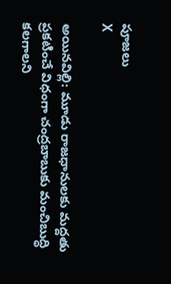పూజలు
X

అయినవిల్లి: మూడు రాజధానులకు మద్దతు ప్రకటించే విధంగా చంద్రబాబుకు మంచిబుద్ధి కలగాలని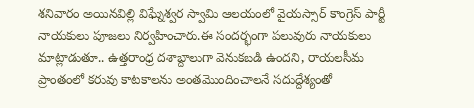శనివారం అయినవిల్లి విఘ్నేశ్వర స్వామి ఆలయంలో వైయస్సార్ కాంగ్రెస్ పార్టీ నాయకులు పూజలు నిర్వహించారు.ఈ సందర్భంగా పలువురు నాయకులు మాట్లాడుతూ.. ఉత్తరాంధ్ర దశాబ్దాలుగా వెనుకబడి ఉందని, రాయలసీమ ప్రాంతంలో కరువు కాటకాలను అంతమొందించాలనే సదుద్దేశ్యంతో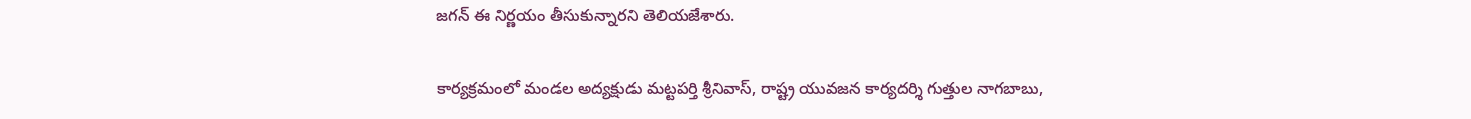జగన్ ఈ నిర్ణయం తీసుకున్నారని తెలియజేశారు.

కార్యక్రమంలో మండల అద్యక్షుడు మట్టపర్తి శ్రీనివాస్, రాష్ట్ర యువజన కార్యదర్శి గుత్తుల నాగబాబు,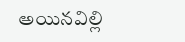అయినవిల్లి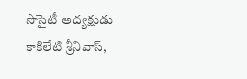సొసైటీ అద్యక్షుడు కాకిలేటి శ్రీనివాస్,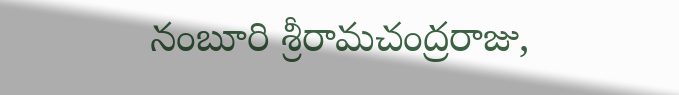నంబూరి శ్రీరామచంద్రరాజు,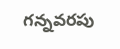గన్నవరపు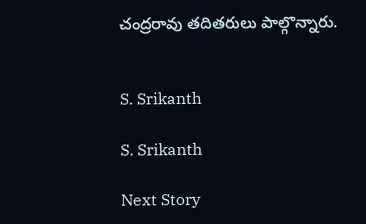చంద్రరావు తదితరులు పాల్గొన్నారు.


S. Srikanth

S. Srikanth

Next Story